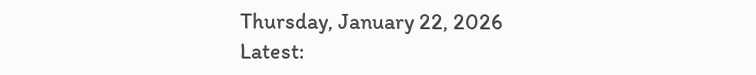Thursday, January 22, 2026
Latest: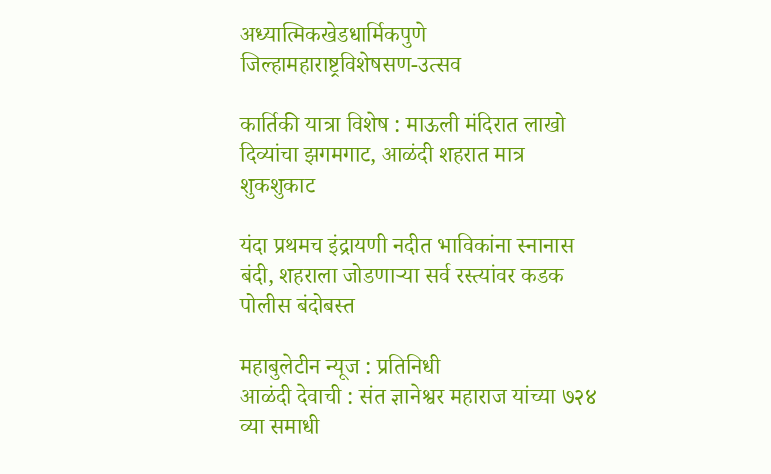अध्यात्मिकखेडधार्मिकपुणे जिल्हामहाराष्ट्रविशेषसण-उत्सव

कार्तिकी यात्रा विशेष : माऊली मंदिरात लाखो दिव्यांचा झगमगाट, आळंदी शहरात मात्र शुकशुकाट

यंदा प्रथमच इंद्रायणी नदीत भाविकांना स्नानास बंदी, शहराला जोडणाऱ्या सर्व रस्त्यांवर कडक पोलीस बंदोबस्त

महाबुलेटीन न्यूज : प्रतिनिधी
आळंदी देवाची : संत ज्ञानेश्वर महाराज यांच्या ७२४ व्या समाधी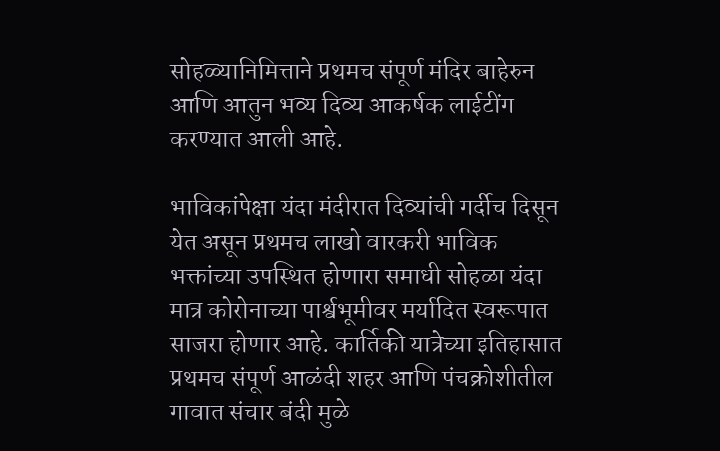सोहळ्यानिमित्ताने प्रथमच संपूर्ण मंदिर बाहेरुन आणि आतुन भव्य दिव्य आकर्षक लाईटींग करण्यात आली आहे.

भाविकांपेक्षा यंदा मंदीरात दिव्यांची गर्दीच दिसून येत असून प्रथमच लाखो वारकरी भाविक भक्तांच्या उपस्थित होणारा समाधी सोहळा यंदा मात्र कोरोनाच्या पार्श्वभूमीवर मर्यादित स्वरूपात साजरा होणार आहे. कार्तिकी यात्रेच्या इतिहासात प्रथमच संपूर्ण आळंदी शहर आणि पंचक्रोशीतील गावात संचार बंदी मुळे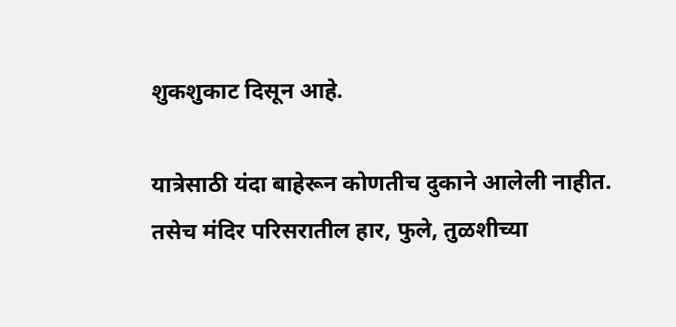शुकशुकाट दिसून आहे.

यात्रेसाठी यंदा बाहेरून कोणतीच दुकाने आलेली नाहीत. तसेच मंदिर परिसरातील हार, फुले, तुळशीच्या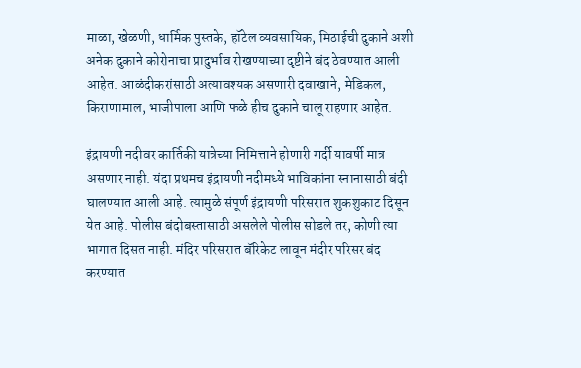माळा, खेळणी, धार्मिक पुस्तके, हॉटेल व्यवसायिक, मिठाईची दुकाने अशी अनेक दुकाने कोरोनाचा प्रादुर्भाव रोखण्याच्या दृष्टीने बंद ठेवण्यात आली आहेत. आळंदीकरांसाठी अत्यावश्यक असणारी दवाखाने, मेडिकल, किराणामाल, भाजीपाला आणि फळे हीच दुकाने चालू राहणार आहेत.

इंद्रायणी नदीवर कार्तिकी यात्रेच्या निमित्ताने होणारी गर्दी यावर्षी मात्र असणार नाही. यंदा प्रथमच इंद्रायणी नदीमध्ये भाविकांना स्नानासाठी बंदी घालण्यात आली आहे. त्यामुळे संपूर्ण इंद्रायणी परिसरात शुकशुकाट दिसून येत आहे. पोलीस बंदोबस्तासाठी असलेले पोलीस सोडले तर, कोणी त्या भागात दिसत नाही. मंदिर परिसरात बॅरिकेट लावून मंदीर परिसर बंद करण्यात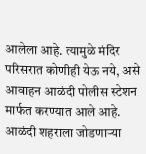आलेला आहे. त्यामुळे मंदिर परिसरात कोणीही येऊ नये, असे आवाहन आळंदी पोलीस स्टेशन मार्फत करण्यात आले आहे. आळंदी शहराला जोडणाऱ्या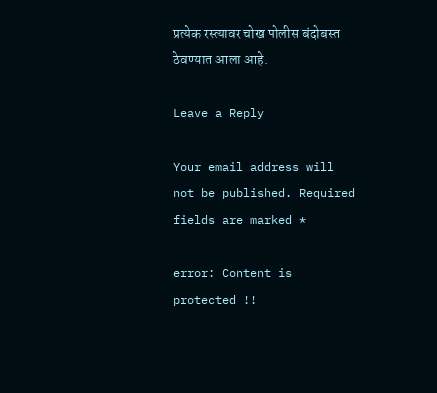प्रत्येक रस्त्यावर चोख पोलीस बंदोबस्त ठेवण्यात आला आहे.

Leave a Reply

Your email address will not be published. Required fields are marked *

error: Content is protected !!